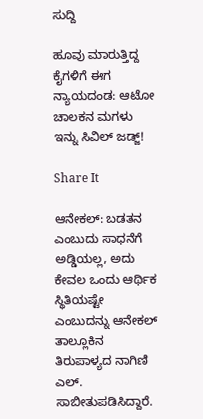ಸುದ್ದಿ

ಹೂವು ಮಾರುತ್ತಿದ್ದ ಕೈಗಳಿಗೆ ಈಗ ನ್ಯಾಯದಂಡ: ಆಟೋ ಚಾಲಕನ ಮಗಳು ಇನ್ನು ಸಿವಿಲ್ ಜಡ್ಜ್!

Share It

ಆನೇಕಲ್: ಬಡತನ ಎಂಬುದು ಸಾಧನೆಗೆ ಅಡ್ಡಿಯಲ್ಲ, ಅದು ಕೇವಲ ಒಂದು ಆರ್ಥಿಕ ಸ್ಥಿತಿಯಷ್ಟೇ ಎಂಬುದನ್ನು ಆನೇಕಲ್ ತಾಲ್ಲೂಕಿನ ತಿರುಪಾಳ್ಯದ ನಾಗಿಣಿ ಎಲ್. ಸಾಬೀತುಪಡಿಸಿದ್ದಾರೆ.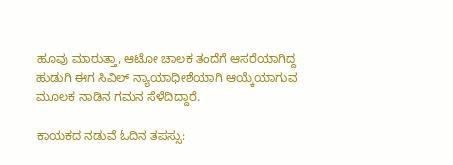ಹೂವು ಮಾರುತ್ತಾ, ಆಟೋ ಚಾಲಕ ತಂದೆಗೆ ಆಸರೆಯಾಗಿದ್ದ ಹುಡುಗಿ ಈಗ ಸಿವಿಲ್ ನ್ಯಾಯಾಧೀಶೆಯಾಗಿ ಆಯ್ಕೆಯಾಗುವ ಮೂಲಕ ನಾಡಿನ ಗಮನ ಸೆಳೆದಿದ್ದಾರೆ.

ಕಾಯಕದ ನಡುವೆ ಓದಿನ ತಪಸ್ಸು: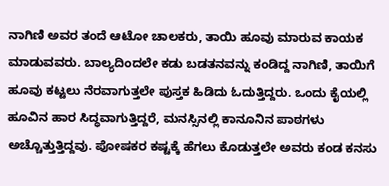ನಾಗಿಣಿ ಅವರ ತಂದೆ ಆಟೋ ಚಾಲಕರು, ತಾಯಿ ಹೂವು ಮಾರುವ ಕಾಯಕ ಮಾಡುವವರು. ಬಾಲ್ಯದಿಂದಲೇ ಕಡು ಬಡತನವನ್ನು ಕಂಡಿದ್ದ ನಾಗಿಣಿ, ತಾಯಿಗೆ ಹೂವು ಕಟ್ಟಲು ನೆರವಾಗುತ್ತಲೇ ಪುಸ್ತಕ ಹಿಡಿದು ಓದುತ್ತಿದ್ದರು. ಒಂದು ಕೈಯಲ್ಲಿ ಹೂವಿನ ಹಾರ ಸಿದ್ಧವಾಗುತ್ತಿದ್ದರೆ, ಮನಸ್ಸಿನಲ್ಲಿ ಕಾನೂನಿನ ಪಾಠಗಳು ಅಚ್ಚೊತ್ತುತ್ತಿದ್ದವು. ಪೋಷಕರ ಕಷ್ಟಕ್ಕೆ ಹೆಗಲು ಕೊಡುತ್ತಲೇ ಅವರು ಕಂಡ ಕನಸು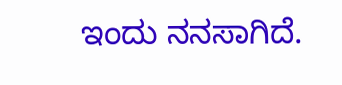ಇಂದು ನನಸಾಗಿದೆ.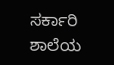ಸರ್ಕಾರಿ ಶಾಲೆಯ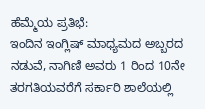ಹೆಮ್ಮೆಯ ಪ್ರತಿಭೆ:
ಇಂದಿನ ಇಂಗ್ಲಿಷ್ ಮಾಧ್ಯಮದ ಅಬ್ಬರದ ನಡುವೆ, ನಾಗಿಣಿ ಅವರು 1 ರಿಂದ 10ನೇ ತರಗತಿಯವರೆಗೆ ಸರ್ಕಾರಿ ಶಾಲೆಯಲ್ಲಿ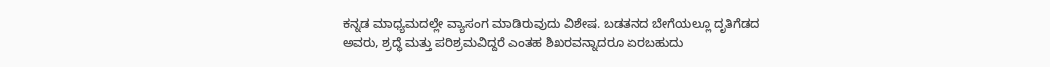ಕನ್ನಡ ಮಾಧ್ಯಮದಲ್ಲೇ ವ್ಯಾಸಂಗ ಮಾಡಿರುವುದು ವಿಶೇಷ. ಬಡತನದ ಬೇಗೆಯಲ್ಲೂ ದೃತಿಗೆಡದ ಅವರು, ಶ್ರದ್ಧೆ ಮತ್ತು ಪರಿಶ್ರಮವಿದ್ದರೆ ಎಂತಹ ಶಿಖರವನ್ನಾದರೂ ಏರಬಹುದು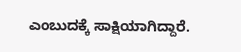ಎಂಬುದಕ್ಕೆ ಸಾಕ್ಷಿಯಾಗಿದ್ದಾರೆ.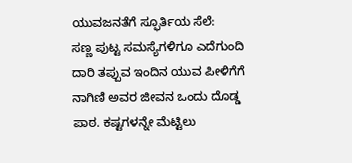ಯುವಜನತೆಗೆ ಸ್ಫೂರ್ತಿಯ ಸೆಲೆ:
ಸಣ್ಣ ಪುಟ್ಟ ಸಮಸ್ಯೆಗಳಿಗೂ ಎದೆಗುಂದಿ ದಾರಿ ತಪ್ಪುವ ಇಂದಿನ ಯುವ ಪೀಳಿಗೆಗೆ ನಾಗಿಣಿ ಅವರ ಜೀವನ ಒಂದು ದೊಡ್ಡ ಪಾಠ. ಕಷ್ಟಗಳನ್ನೇ ಮೆಟ್ಟಿಲು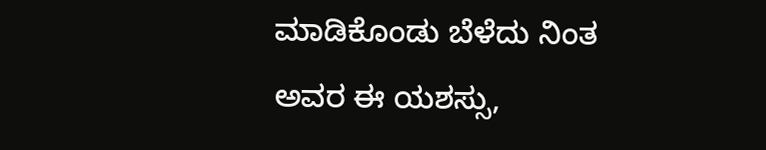ಮಾಡಿಕೊಂಡು ಬೆಳೆದು ನಿಂತ ಅವರ ಈ ಯಶಸ್ಸು,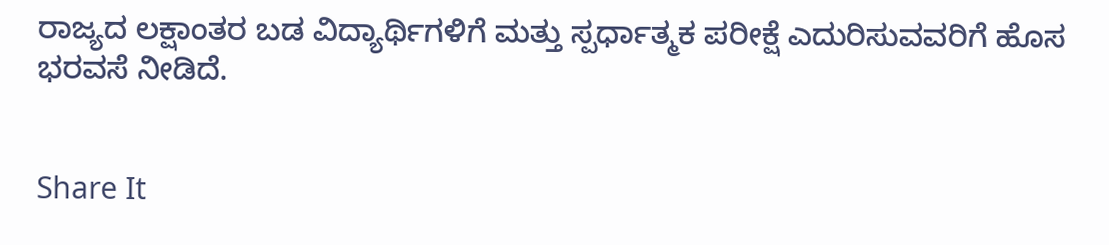ರಾಜ್ಯದ ಲಕ್ಷಾಂತರ ಬಡ ವಿದ್ಯಾರ್ಥಿಗಳಿಗೆ ಮತ್ತು ಸ್ಪರ್ಧಾತ್ಮಕ ಪರೀಕ್ಷೆ ಎದುರಿಸುವವರಿಗೆ ಹೊಸ ಭರವಸೆ ನೀಡಿದೆ.


Share It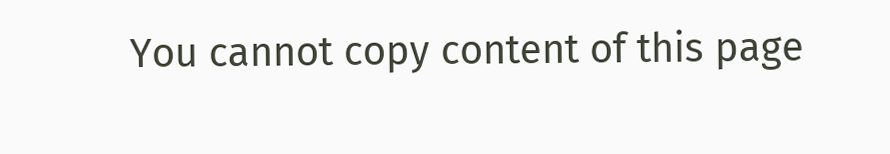You cannot copy content of this page